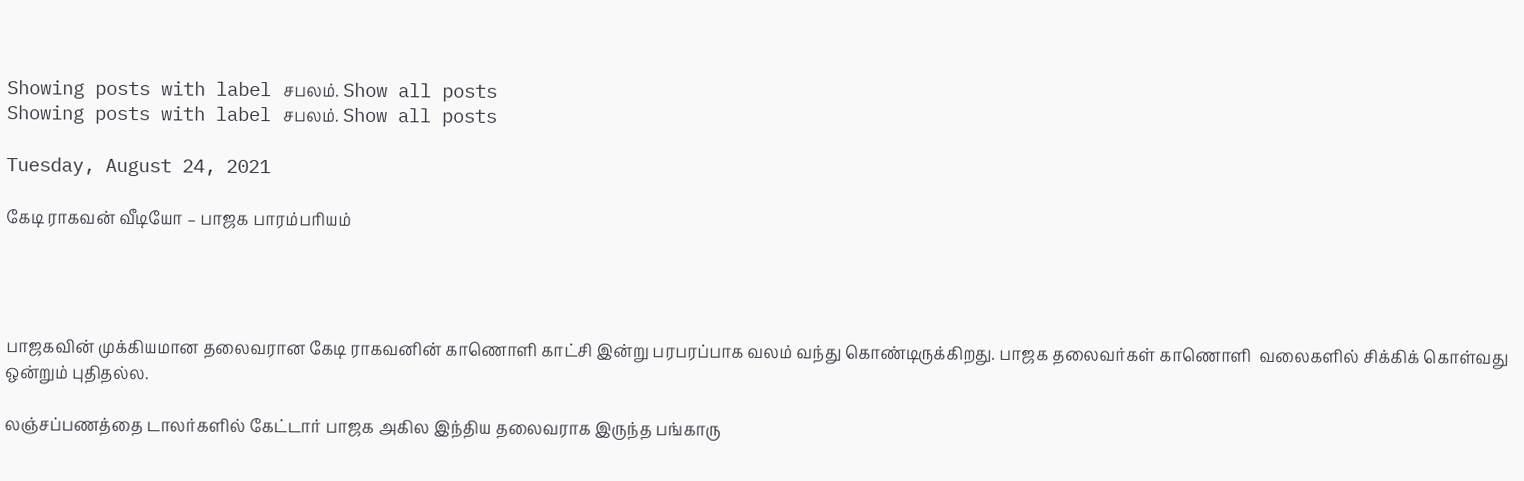Showing posts with label சபலம். Show all posts
Showing posts with label சபலம். Show all posts

Tuesday, August 24, 2021

கேடி ராகவன் வீடியோ – பாஜக பாரம்பரியம்




பாஜகவின் முக்கியமான தலைவரான கேடி ராகவனின் காணொளி காட்சி இன்று பரபரப்பாக வலம் வந்து கொண்டிருக்கிறது. பாஜக தலைவர்கள் காணொளி  வலைகளில் சிக்கிக் கொள்வது ஒன்றும் புதிதல்ல.

லஞ்சப்பணத்தை டாலர்களில் கேட்டார் பாஜக அகில இந்திய தலைவராக இருந்த பங்காரு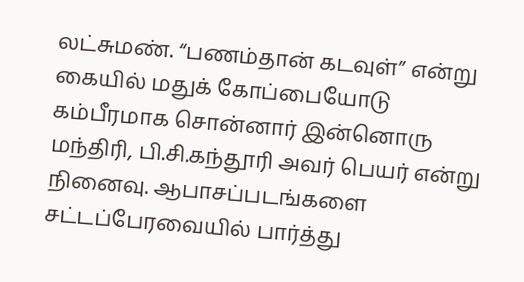லட்சுமண். “பணம்தான் கடவுள்” என்று கையில் மதுக் கோப்பையோடு கம்பீரமாக சொன்னார் இன்னொரு மந்திரி, பி.சி.கந்தூரி அவர் பெயர் என்று நினைவு. ஆபாசப்படங்களை சட்டப்பேரவையில் பார்த்து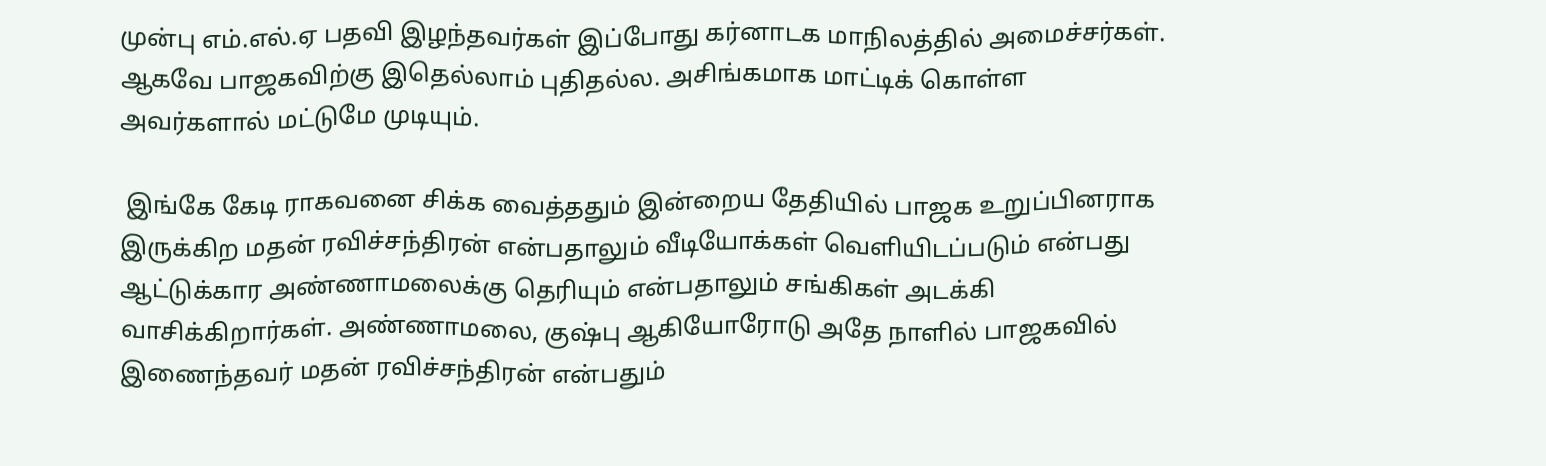முன்பு எம்.எல்.ஏ பதவி இழந்தவர்கள் இப்போது கர்னாடக மாநிலத்தில் அமைச்சர்கள். ஆகவே பாஜகவிற்கு இதெல்லாம் புதிதல்ல. அசிங்கமாக மாட்டிக் கொள்ள அவர்களால் மட்டுமே முடியும்.

 இங்கே கேடி ராகவனை சிக்க வைத்ததும் இன்றைய தேதியில் பாஜக உறுப்பினராக இருக்கிற மதன் ரவிச்சந்திரன் என்பதாலும் வீடியோக்கள் வெளியிடப்படும் என்பது ஆட்டுக்கார அண்ணாமலைக்கு தெரியும் என்பதாலும் சங்கிகள் அடக்கி வாசிக்கிறார்கள். அண்ணாமலை, குஷ்பு ஆகியோரோடு அதே நாளில் பாஜகவில் இணைந்தவர் மதன் ரவிச்சந்திரன் என்பதும்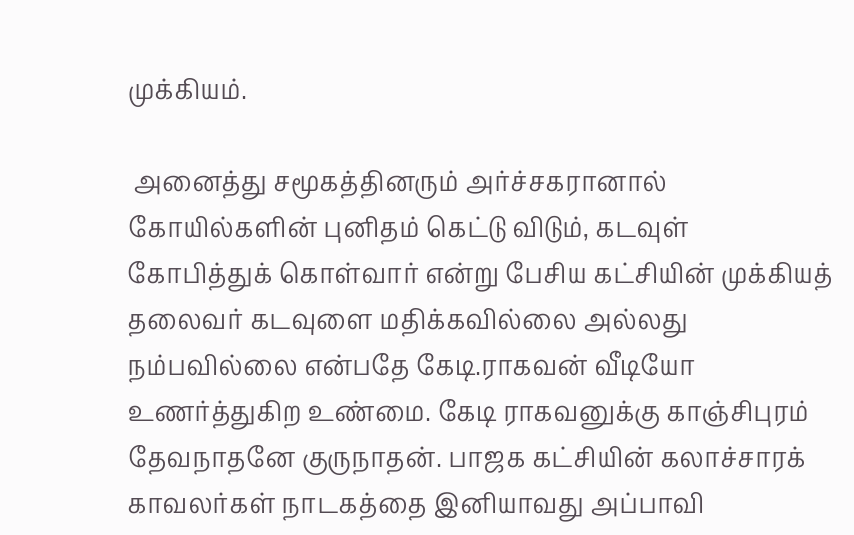முக்கியம்.

 அனைத்து சமூகத்தினரும் அர்ச்சகரானால் கோயில்களின் புனிதம் கெட்டு விடும், கடவுள் கோபித்துக் கொள்வார் என்று பேசிய கட்சியின் முக்கியத் தலைவர் கடவுளை மதிக்கவில்லை அல்லது நம்பவில்லை என்பதே கேடி.ராகவன் வீடியோ உணர்த்துகிற உண்மை. கேடி ராகவனுக்கு காஞ்சிபுரம் தேவநாதனே குருநாதன். பாஜக கட்சியின் கலாச்சாரக் காவலர்கள் நாடகத்தை இனியாவது அப்பாவி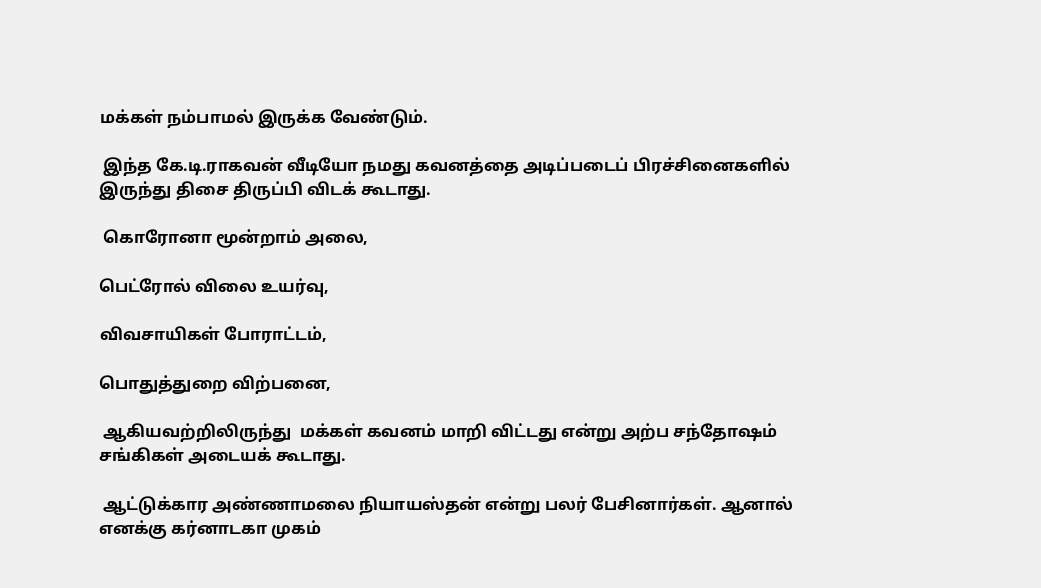மக்கள் நம்பாமல் இருக்க வேண்டும்.

 இந்த கே.டி.ராகவன் வீடியோ நமது கவனத்தை அடிப்படைப் பிரச்சினைகளில் இருந்து திசை திருப்பி விடக் கூடாது.

 கொரோனா மூன்றாம் அலை,

பெட்ரோல் விலை உயர்வு,

விவசாயிகள் போராட்டம்,

பொதுத்துறை விற்பனை,

 ஆகியவற்றிலிருந்து  மக்கள் கவனம் மாறி விட்டது என்று அற்ப சந்தோஷம் சங்கிகள் அடையக் கூடாது.

 ஆட்டுக்கார அண்ணாமலை நியாயஸ்தன் என்று பலர் பேசினார்கள். ஆனால் எனக்கு கர்னாடகா முகம்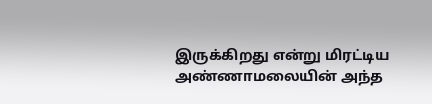இருக்கிறது என்று மிரட்டிய அண்ணாமலையின் அந்த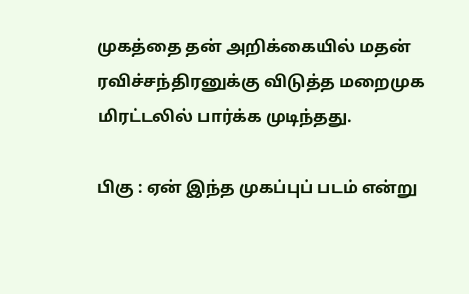முகத்தை தன் அறிக்கையில் மதன் ரவிச்சந்திரனுக்கு விடுத்த மறைமுக மிரட்டலில் பார்க்க முடிந்தது.

பிகு : ஏன் இந்த முகப்புப் படம் என்று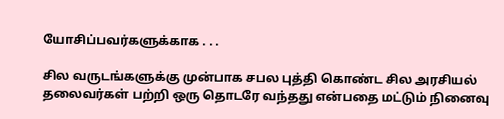யோசிப்பவர்களுக்காக . . .

சில வருடங்களுக்கு முன்பாக சபல புத்தி கொண்ட சில அரசியல் தலைவர்கள் பற்றி ஒரு தொடரே வந்தது என்பதை மட்டும் நினைவு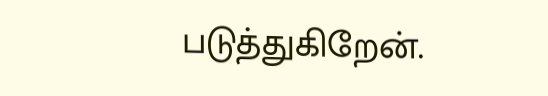படுத்துகிறேன்.